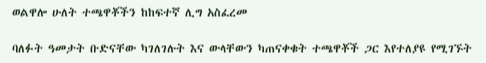ወልዋሎ ሁለት ተጫዋቾችን ከከፍተኛ ሊግ አስፈረመ

ባለፉት ዓመታት ቡድናቸው ካገለገሉት እና ውላቸውን ካጠናቀቁት ተጫዋቾች ጋር እየተለያዩ የሚገኙት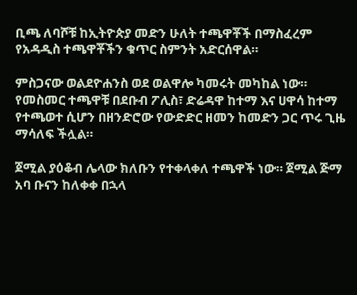ቢጫ ለባሾቹ ከኢትዮጵያ መድን ሁለት ተጫዋቾች በማስፈረም የአዳዲስ ተጫዋቾችን ቁጥር ስምንት አድርሰዋል።

ምስጋናው ወልደዮሐንስ ወደ ወልዋሎ ካመሩት መካከል ነው። የመስመር ተጫዋቹ በደቡብ ፖሊስ፣ ድሬዳዋ ከተማ እና ሀዋሳ ከተማ የተጫወተ ሲሆን በዘንድሮው የውድድር ዘመን ከመድን ጋር ጥሩ ጊዜ ማሳለፍ ችሏል።

ጀሚል ያዕቆብ ሌላው ክለቡን የተቀላቀለ ተጫዋች ነው። ጀሚል ጅማ አባ ቡናን ከለቀቀ በኋላ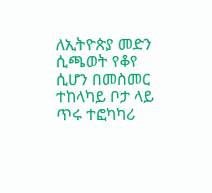ለኢትዮጵያ መድን ሲጫወት የቆየ ሲሆን በመስመር ተከላካይ ቦታ ላይ ጥሩ ተፎካካሪ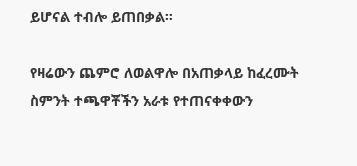ይሆናል ተብሎ ይጠበቃል።

የዛሬውን ጨምሮ ለወልዋሎ በአጠቃላይ ከፈረሙት ስምንት ተጫዋቾችን አራቱ የተጠናቀቀውን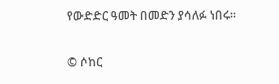የውድድር ዓመት በመድን ያሳለፉ ነበሩ።


© ሶከር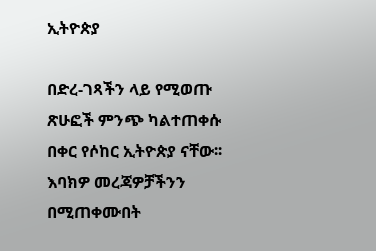ኢትዮጵያ

በድረ-ገጻችን ላይ የሚወጡ ጽሁፎች ምንጭ ካልተጠቀሱ በቀር የሶከር ኢትዮጵያ ናቸው፡፡ እባክዎ መረጃዎቻችንን በሚጠቀሙበት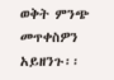ወቅት ምንጭ መጥቀስዎን አይዘንጉ፡፡